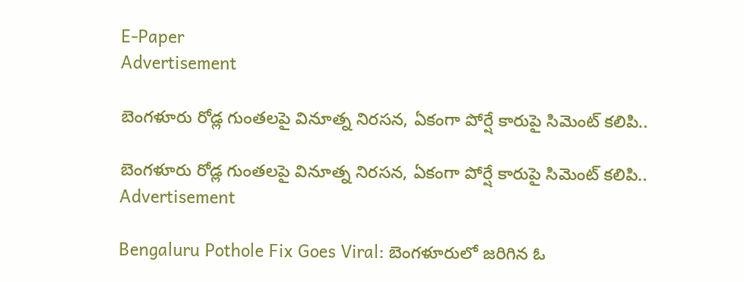E-Paper
Advertisement

బెంగళూరు రోడ్ల గుంతలపై వినూత్న నిరసన, ఏకంగా పోర్షే కారుపై సిమెంట్ కలిపి..

బెంగళూరు రోడ్ల గుంతలపై వినూత్న నిరసన, ఏకంగా పోర్షే కారుపై సిమెంట్ కలిపి..
Advertisement

Bengaluru Pothole Fix Goes Viral: బెంగళూరులో జరిగిన ఓ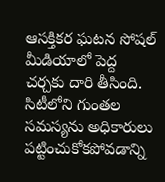ఆసక్తికర ఘటన సోషల్ మీడియాలో పెద్ద చర్చకు దారి తీసింది. సిటీలోని గుంతల సమస్యను అధికారులు పట్టించుకోకపోవడాన్ని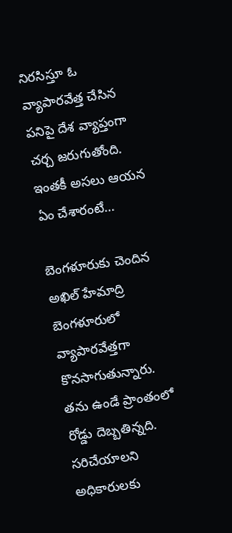నిరసిస్తూ ఓ వ్యాపారవేత్త చేసిన పనిపై దేశ వ్యాప్తంగా చర్చ జరుగుతోంది. ఇంతకీ అసలు ఆయన ఏం చేశారంటే…

బెంగళూరుకు చెందిన అఖిల్ హేమాద్రి బెంగళూరులో వ్యాపారవేత్తగా కొనసాగుతున్నారు. తను ఉండే ప్రాంతంలో రోడ్డు దెబ్బతిన్నది. సరిచేయాలని అధికారులకు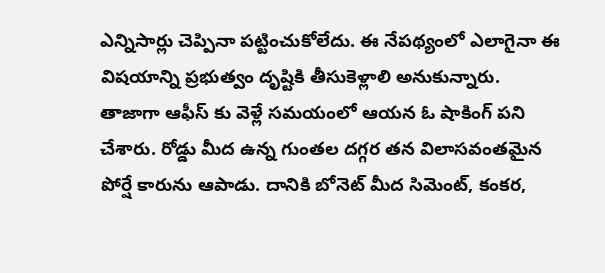ఎన్నిసార్లు చెప్పినా పట్టించుకోలేదు. ఈ నేపథ్యంలో ఎలాగైనా ఈ విషయాన్ని ప్రభుత్వం దృష్టికి తీసుకెళ్లాలి అనుకున్నారు. తాజాగా ఆఫీస్ కు వెళ్లే సమయంలో ఆయన ఓ షాకింగ్ పని చేశారు. రోడ్డు మీద ఉన్న గుంతల దగ్గర తన విలాసవంతమైన పోర్షే కారును ఆపాడు. దానికి బోనెట్ మీద సిమెంట్, కంకర,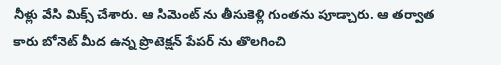నీళ్లు వేసి మిక్స్ చేశారు. ఆ సిమెంట్ ను తీసుకెళ్లి గుంతను పూడ్చారు. ఆ తర్వాత కారు బోనెట్ మీద ఉన్న ప్రొటెక్షన్ పేపర్ ను తొలగించి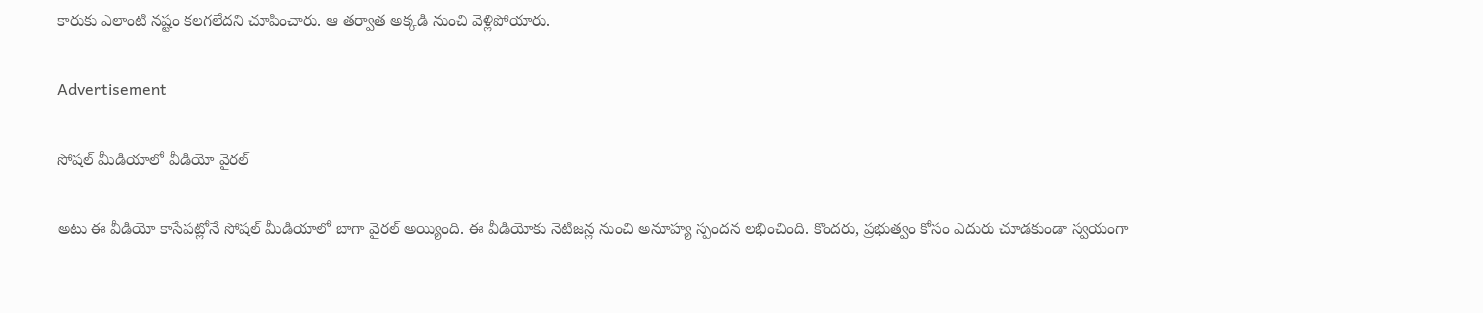కారుకు ఎలాంటి నష్టం కలగలేదని చూపించారు. ఆ తర్వాత అక్కడి నుంచి వెళ్లిపోయారు.

Advertisement

సోషల్ మీడియాలో వీడియో వైరల్

అటు ఈ వీడియో కాసేపట్లోనే సోషల్ మీడియాలో బాగా వైరల్ అయ్యింది. ఈ వీడియోకు నెటిజన్ల నుంచి అనూహ్య స్పందన లభించింది. కొందరు, ప్రభుత్వం కోసం ఎదురు చూడకుండా స్వయంగా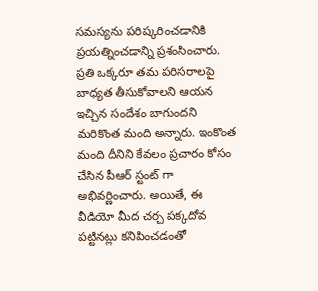సమస్యను పరిష్కరించడానికి ప్రయత్నించడాన్ని ప్రశంసించారు. ప్రతి ఒక్కరూ తమ పరిసరాలపై బాధ్యత తీసుకోవాలని ఆయన ఇచ్చిన సందేశం బాగుందని మరికొంత మంది అన్నారు. ఇంకొంత మంది దీనిని కేవలం ప్రచారం కోసం చేసిన పీఆర్ స్టంట్‌ గా అభివర్ణించారు. అయితే, ఈ వీడియో మీద చర్చ పక్కదోవ పట్టినట్లు కనిపించడంతో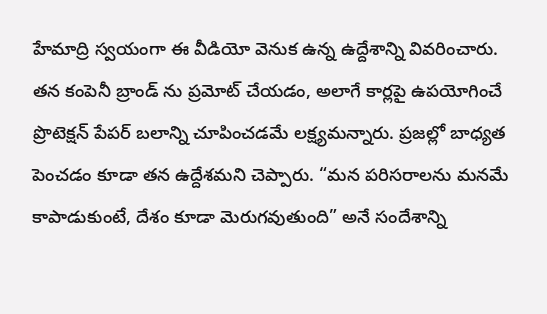హేమాద్రి స్వయంగా ఈ వీడియో వెనుక ఉన్న ఉద్దేశాన్ని వివరించారు. తన కంపెనీ బ్రాండ్‌ ను ప్రమోట్ చేయడం, అలాగే కార్లపై ఉపయోగించే ప్రొటెక్షన్ పేపర్ బలాన్ని చూపించడమే లక్ష్యమన్నారు. ప్రజల్లో బాధ్యత పెంచడం కూడా తన ఉద్దేశమని చెప్పారు. “మన పరిసరాలను మనమే కాపాడుకుంటే, దేశం కూడా మెరుగవుతుంది” అనే సందేశాన్ని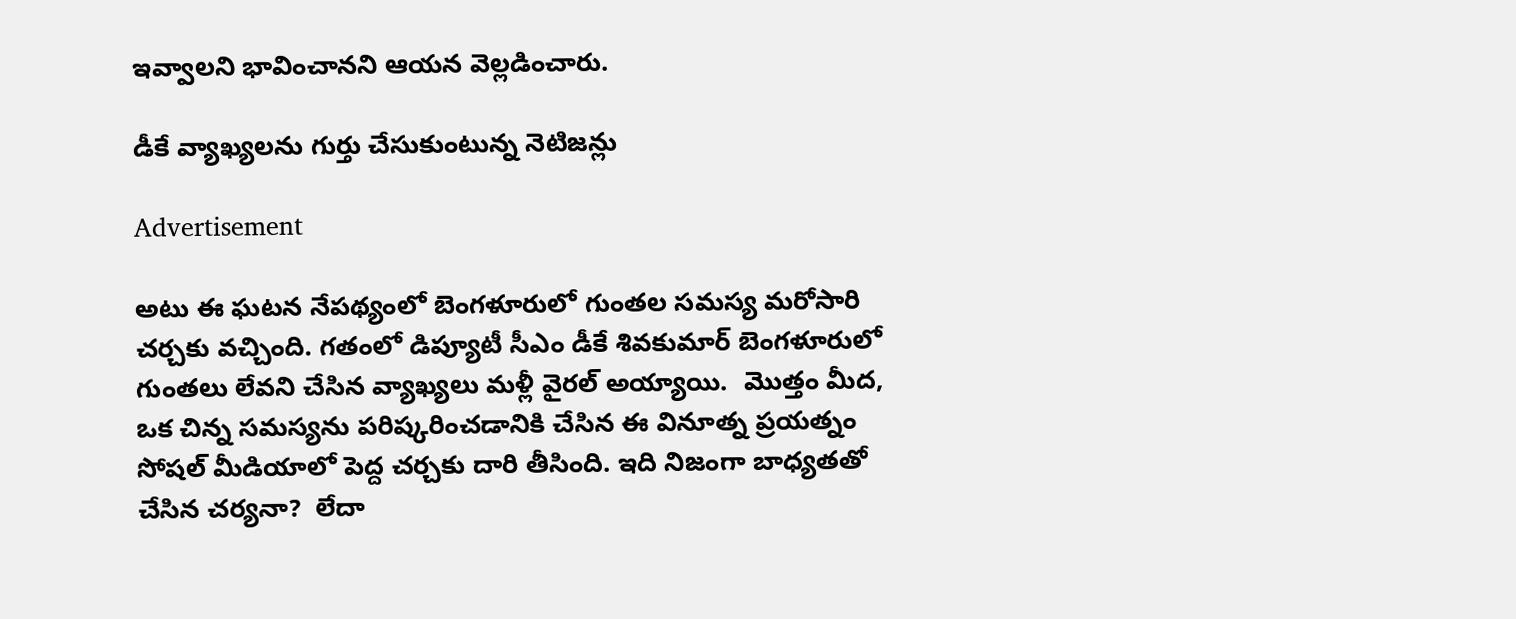ఇవ్వాలని భావించానని ఆయన వెల్లడించారు.

డీకే వ్యాఖ్యలను గుర్తు చేసుకుంటున్న నెటిజన్లు

Advertisement

అటు ఈ ఘటన నేపథ్యంలో బెంగళూరులో గుంతల సమస్య మరోసారి చర్చకు వచ్చింది. గతంలో డిప్యూటీ సీఎం డీకే శివకుమార్ బెంగళూరులో గుంతలు లేవని చేసిన వ్యాఖ్యలు మళ్లీ వైరల్ అయ్యాయి.  మొత్తం మీద, ఒక చిన్న సమస్యను పరిష్కరించడానికి చేసిన ఈ వినూత్న ప్రయత్నం సోషల్ మీడియాలో పెద్ద చర్చకు దారి తీసింది. ఇది నిజంగా బాధ్యతతో చేసిన చర్యనా?  లేదా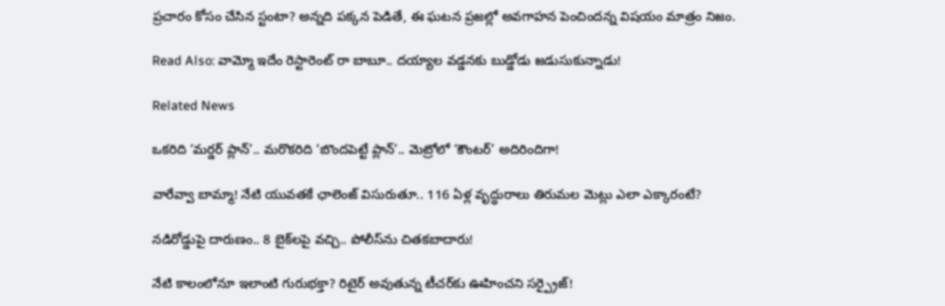ప్రచారం కోసం చేసిన స్టంటా? అన్నది పక్కన పెడితే, ఈ ఘటన ప్రజల్లో అవగాహన పెంచిందన్న విషయం మాత్రం నిజం.

Read Also: వామ్మో ఇదేం రెస్టారెంట్ రా బాబూ.. దయ్యాల వడ్డనకు బుడ్డోడు జడుసుకున్నాడు!

Related News

ఒకరిది ‘మర్డర్ ప్లాన్’.. మరొకరిది ‘బొందపెట్టే ప్లాన్’.. మెట్రోలో ‘కౌంటర్’ అదిరిందిగా!

వారేవ్వా బామ్మా! నేటి యువతకే ఛాలెంజ్ విసురుతూ.. 116 ఏళ్ల వృద్ధురాలు తిరుమల మెట్లు ఎలా ఎక్కారంటే?

నడిరోడ్డుపై దారుణం.. 8 బైక్‌లపై వచ్చి.. పోలీస్‌ను చితకబాదారు!

నేటి కాలంలోనూ ఇలాంటి గురుభక్తా? రిటైర్ అవుతున్న టీచర్‌కు ఊహించని సర్ప్రైజ్!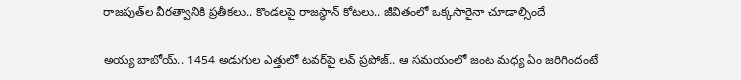రాజపుత్‌ల వీరత్వానికి ప్రతీకలు.. కొండలపై రాజస్థాన్ కోటలు.. జీవితంలో ఒక్కసారైనా చూడాల్సిందే

అయ్య బాబోయ్.. 1454 అడుగుల ఎత్తులో టవర్‌పై లవ్‌ ప్రపోజ్‌.. ఆ సమయంలో జంట మధ్య ఏం జరిగిందంటే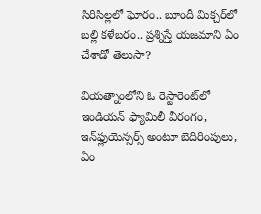సిరిసిల్లలో ఘోరం.. బూందీ మిక్చర్‌లో బల్లి కళేబరం.. ప్రశ్నిస్తే యజమాని ఏం చేశాడో తెలుసా?

వియత్నాంలోని ఓ రెస్టారెంట్‌లో ఇండియన్ ఫ్యామిలీ వీరంగం, ఇన్‌ఫ్లుయెన్సర్స్ అంటూ బెదిరింపులు, ఏం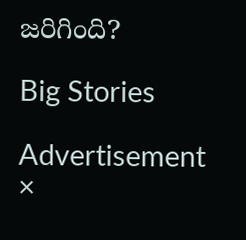జరిగింది?

Big Stories

Advertisement
×